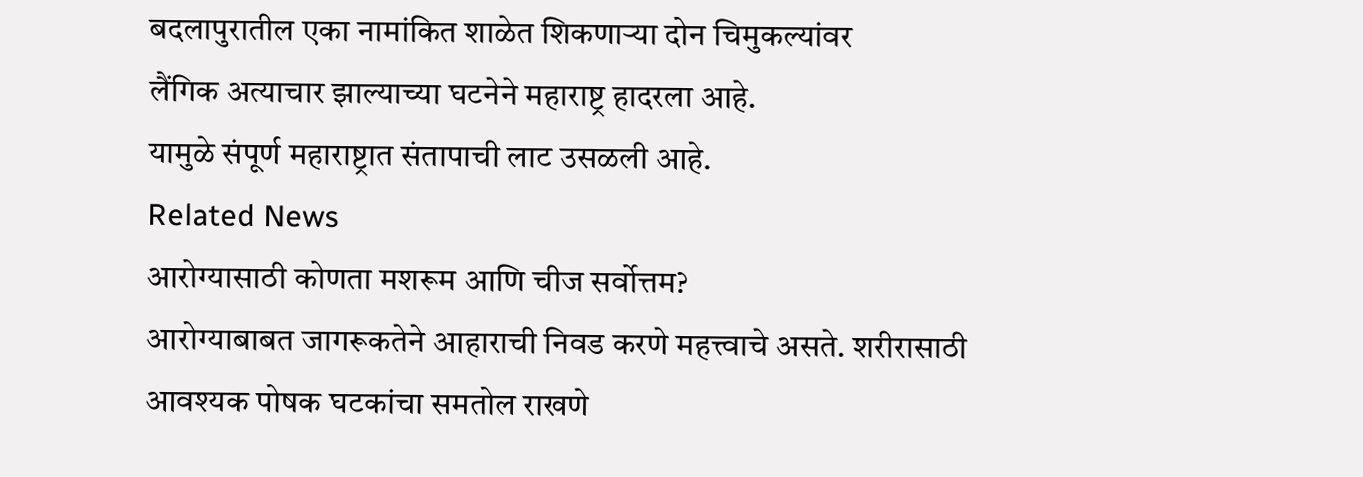बदलापुरातील एका नामांकित शाळेत शिकणाऱ्या दोन चिमुकल्यांवर
लैंगिक अत्याचार झाल्याच्या घटनेने महाराष्ट्र हादरला आहे.
यामुळे संपूर्ण महाराष्ट्रात संतापाची लाट उसळली आहे.
Related News
आरोग्यासाठी कोणता मशरूम आणि चीज सर्वोत्तम?
आरोग्याबाबत जागरूकतेने आहाराची निवड करणे महत्त्वाचे असते. शरीरासाठी आवश्यक पोषक घटकांचा समतोल राखणे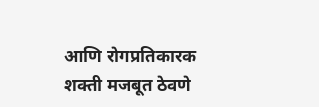आणि रोगप्रतिकारक शक्ती मजबूत ठेवणे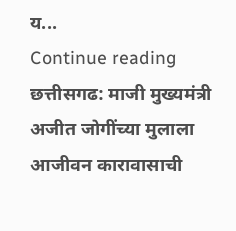य...
Continue reading
छत्तीसगढ: माजी मुख्यमंत्री अजीत जोगींच्या मुलाला आजीवन कारावासाची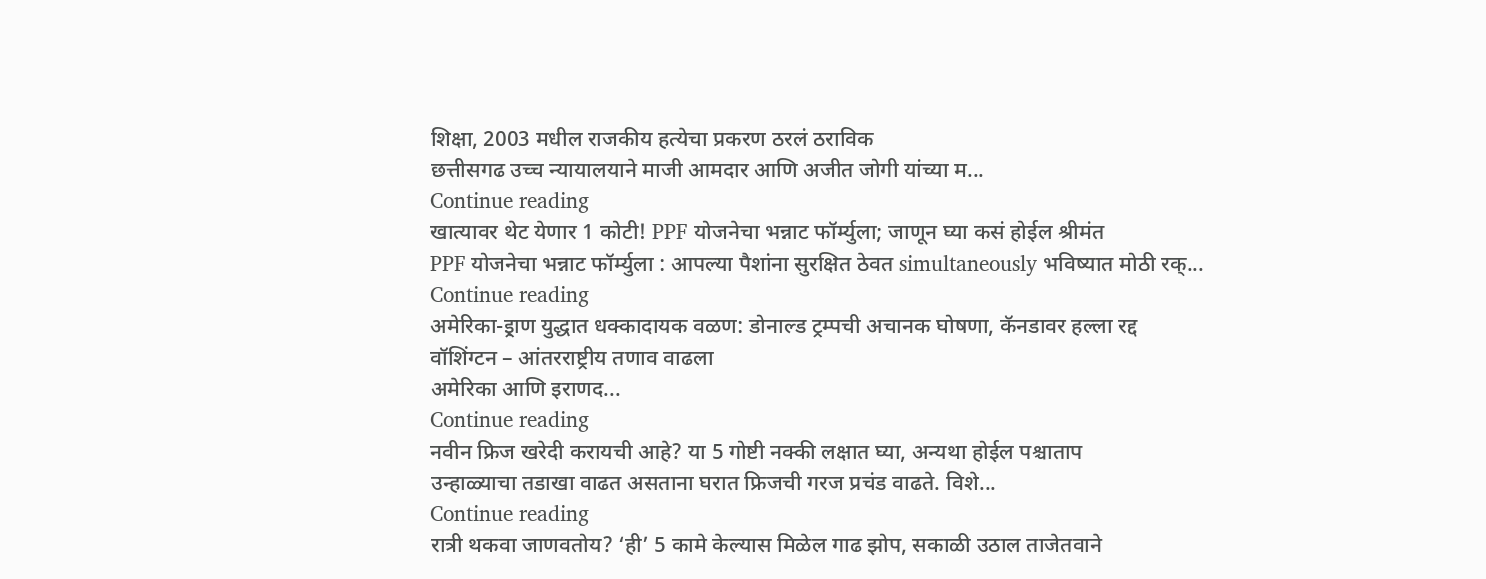शिक्षा, 2003 मधील राजकीय हत्येचा प्रकरण ठरलं ठराविक
छत्तीसगढ उच्च न्यायालयाने माजी आमदार आणि अजीत जोगी यांच्या म...
Continue reading
खात्यावर थेट येणार 1 कोटी! PPF योजनेचा भन्नाट फॉर्म्युला; जाणून घ्या कसं होईल श्रीमंत
PPF योजनेचा भन्नाट फॉर्म्युला : आपल्या पैशांना सुरक्षित ठेवत simultaneously भविष्यात मोठी रक्...
Continue reading
अमेरिका-इ्राण युद्धात धक्कादायक वळण: डोनाल्ड ट्रम्पची अचानक घोषणा, कॅनडावर हल्ला रद्द
वॉशिंग्टन – आंतरराष्ट्रीय तणाव वाढला
अमेरिका आणि इराणद...
Continue reading
नवीन फ्रिज खरेदी करायची आहे? या 5 गोष्टी नक्की लक्षात घ्या, अन्यथा होईल पश्चाताप
उन्हाळ्याचा तडाखा वाढत असताना घरात फ्रिजची गरज प्रचंड वाढते. विशे...
Continue reading
रात्री थकवा जाणवतोय? ‘ही’ 5 कामे केल्यास मिळेल गाढ झोप, सकाळी उठाल ताजेतवाने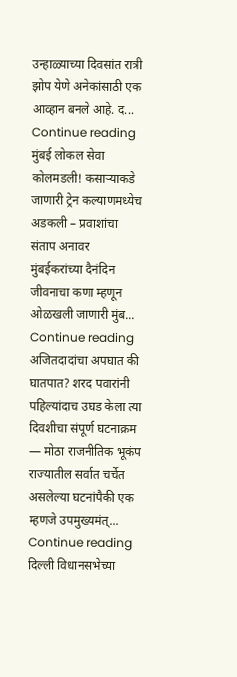उन्हाळ्याच्या दिवसांत रात्री झोप येणे अनेकांसाठी एक आव्हान बनले आहे. द...
Continue reading
मुंबई लोकल सेवा कोलमडली! कसाऱ्याकडे जाणारी ट्रेन कल्याणमध्येच अडकली – प्रवाशांचा संताप अनावर
मुंबईकरांच्या दैनंदिन जीवनाचा कणा म्हणून ओळखली जाणारी मुंब...
Continue reading
अजितदादांचा अपघात की घातपात? शरद पवारांनी पहिल्यांदाच उघड केला त्या दिवशीचा संपूर्ण घटनाक्रम — मोठा राजनीतिक भूकंप
राज्यातील सर्वात चर्चेत असलेल्या घटनांपैकी एक म्हणजे उपमुख्यमंत्...
Continue reading
दिल्ली विधानसभेच्या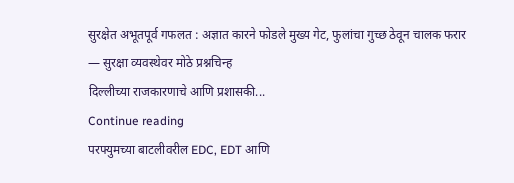सुरक्षेत अभूतपूर्व गफलत : अज्ञात कारने फोडले मुख्य गेट, फुलांचा गुच्छ ठेवून चालक फरार
— सुरक्षा व्यवस्थेवर मोठे प्रश्नचिन्ह
दिल्लीच्या राजकारणाचे आणि प्रशासकी...
Continue reading
परफ्युमच्या बाटलीवरील EDC, EDT आणि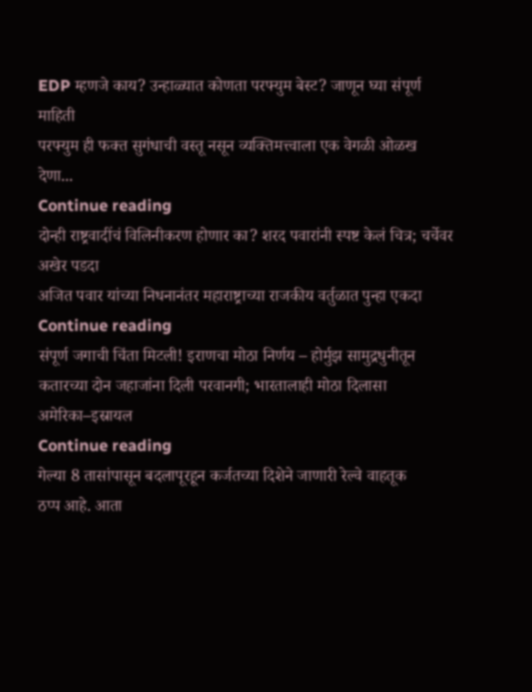EDP म्हणजे काय? उन्हाळ्यात कोणता परफ्युम बेस्ट? जाणून घ्या संपूर्ण माहिती
परफ्युम ही फक्त सुगंधाची वस्तू नसून व्यक्तिमत्त्वाला एक वेगळी ओळख देणा...
Continue reading
दोन्ही राष्ट्रवादींचं विलिनीकरण होणार का? शरद पवारांनी स्पष्ट केलं चित्र; चर्चेवर अखेर पडदा
अजित पवार यांच्या निधनानंतर महाराष्ट्राच्या राजकीय वर्तुळात पुन्हा एकदा
Continue reading
संपूर्ण जगाची चिंता मिटली! इराणचा मोठा निर्णय – होर्मुझ सामुद्रधुनीतून कतारच्या दोन जहाजांना दिली परवानगी; भारतालाही मोठा दिलासा
अमेरिका–इस्रायल
Continue reading
गेल्या 8 तासांपासून बदलापूरहून कर्जतच्या दिशेने जाणारी रेल्वे वाहतूक
ठप्प आहे. आता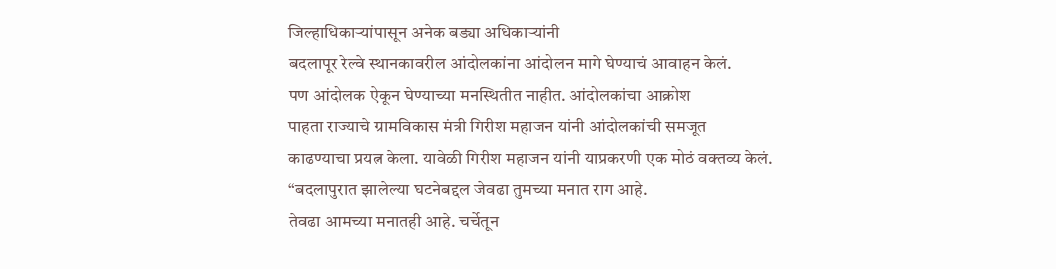जिल्हाधिकाऱ्यांपासून अनेक बड्या अधिकाऱ्यांनी
बदलापूर रेल्वे स्थानकावरील आंदोलकांना आंदोलन मागे घेण्याचं आवाहन केलं.
पण आंदोलक ऐकून घेण्याच्या मनस्थितीत नाहीत. आंदोलकांचा आक्रोश
पाहता राज्याचे ग्रामविकास मंत्री गिरीश महाजन यांनी आंदोलकांची समजूत
काढण्याचा प्रयत्न केला. यावेळी गिरीश महाजन यांनी याप्रकरणी एक मोठं वक्तव्य केलं.
“बदलापुरात झालेल्या घटनेबद्दल जेवढा तुमच्या मनात राग आहे.
तेवढा आमच्या मनातही आहे. चर्चेतून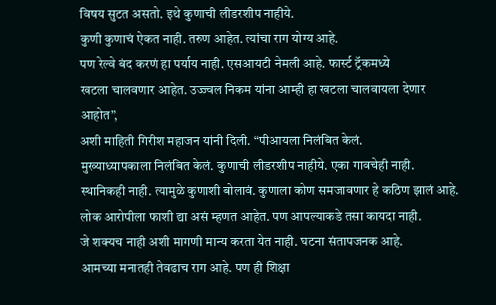विषय सुटत असतो. इथे कुणाची लीडरशीप नाहीये.
कुणी कुणाचं ऐकत नाही. तरुण आहेत. त्यांचा राग योग्य आहे.
पण रेल्वे बंद करणं हा पर्याय नाही. एसआयटी नेमली आहे. फार्स्ट ट्रॅकमध्ये
खटला चालवणार आहेत. उज्ज्वल निकम यांना आम्ही हा खटला चालवायला देणार आहोत”,
अशी माहिती गिरीश महाजन यांनी दिली. “पीआयला निलंबित केलं.
मुख्याध्यापकाला निलंबित केलं. कुणाची लीडरशीप नाहीये. एका गावचेही नाही.
स्थानिकही नाही. त्यामुळे कुणाशी बोलावं. कुणाला कोण समजावणार हे कठिण झालं आहे.
लोक आरोपीला फाशी द्या असं म्हणत आहेत. पण आपल्याकडे तसा कायदा नाही.
जे शक्यच नाही अशी मागणी मान्य करता येत नाही. घटना संतापजनक आहे.
आमच्या मनातही तेवढाच राग आहे. पण ही शिक्षा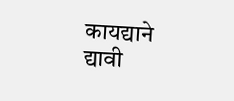कायद्याने द्यावी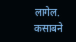लागेल.
कसाबने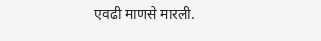एवढी माणसे मारली.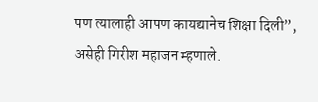पण त्यालाही आपण कायद्यानेच शिक्षा दिली”,
असेही गिरीश महाजन म्हणाले.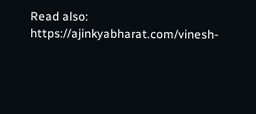Read also: https://ajinkyabharat.com/vinesh-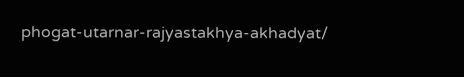phogat-utarnar-rajyastakhya-akhadyat/